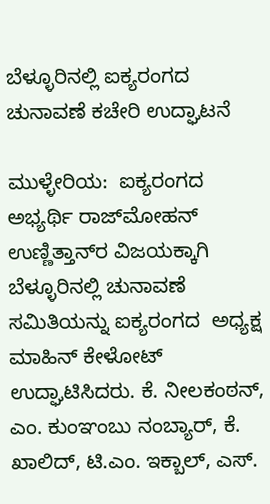ಬೆಳ್ಳೂರಿನಲ್ಲಿ ಐಕ್ಯರಂಗದ ಚುನಾವಣೆ ಕಚೇರಿ ಉದ್ಘಾಟನೆ

ಮುಳ್ಳೇರಿಯ:  ಐಕ್ಯರಂಗದ ಅಭ್ಯರ್ಥಿ ರಾಜ್‌ಮೋಹನ್ ಉಣ್ಣಿತ್ತಾನ್‌ರ ವಿಜಯಕ್ಕಾಗಿ ಬೆಳ್ಳೂರಿನಲ್ಲಿ ಚುನಾವಣೆ ಸಮಿತಿಯನ್ನು ಐಕ್ಯರಂಗದ  ಅಧ್ಯಕ್ಷ ಮಾಹಿನ್ ಕೇಳೋಟ್ ಉದ್ಘಾಟಿಸಿದರು. ಕೆ. ನೀಲಕಂಠನ್, ಎಂ. ಕುಂಞಂಬು ನಂಬ್ಯಾರ್, ಕೆ. ಖಾಲಿದ್, ಟಿ.ಎಂ. ಇಕ್ಬಾಲ್, ಎಸ್.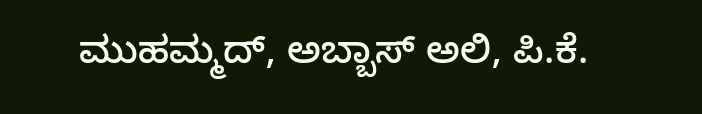ಮುಹಮ್ಮದ್, ಅಬ್ಬಾಸ್ ಅಲಿ, ಪಿ.ಕೆ.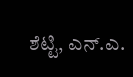ಶೆಟ್ಟಿ, ಎನ್.ಎ.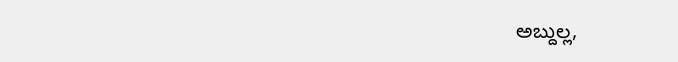ಅಬ್ದುಲ್ಲ,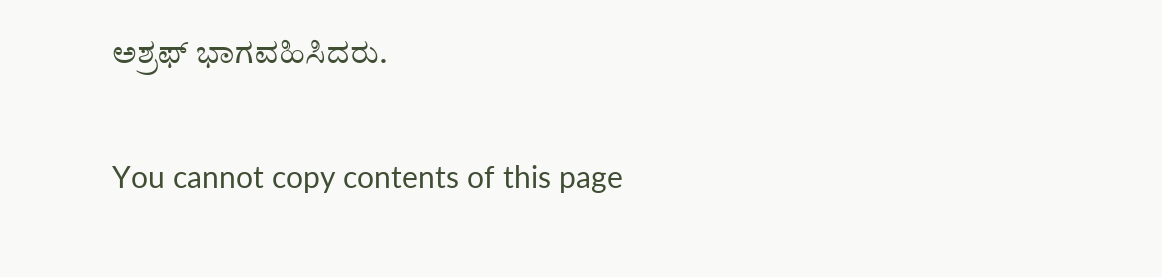ಅಶ್ರಫ್ ಭಾಗವಹಿಸಿದರು.

You cannot copy contents of this page